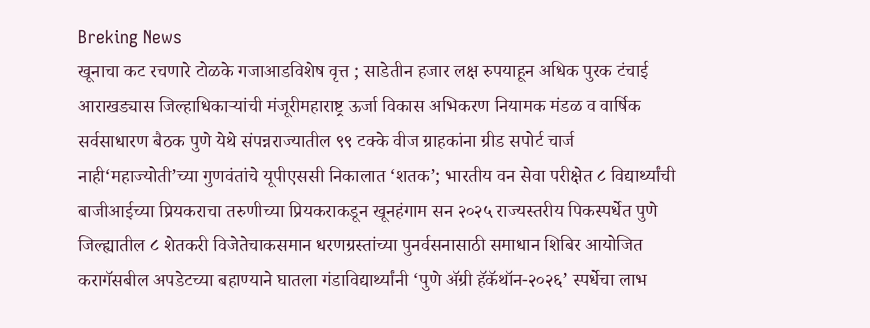Breking News
खूनाचा कट रचणारे टोळके गजाआडविशेष वृत्त ; साडेतीन हजार लक्ष रुपयाहून अधिक पुरक टंचाई आराखड्यास जिल्हाधिकाऱ्यांची मंजूरीमहाराष्ट्र ऊर्जा विकास अभिकरण नियामक मंडळ व वार्षिक सर्वसाधारण बैठक पुणे येथे संपन्नराज्यातील ९९ टक्के वीज ग्राहकांना ग्रीड सपोर्ट चार्ज नाही‘महाज्योती’च्या गुणवंतांचे यूपीएससी निकालात ‘शतक’; भारतीय वन सेवा परीक्षेत ८ विद्यार्थ्यांची बाजीआईच्या प्रियकराचा तरुणीच्या प्रियकराकडून खूनहंगाम सन २०२५ राज्यस्तरीय पिकस्पर्धेत पुणे जिल्ह्यातील ८ शेतकरी ‍विजेतेचाकसमान धरणग्रस्तांच्या पुनर्वसनासाठी समाधान शिबिर आयोजित करागॅसबील अपडेटच्या बहाण्याने घातला गंडाविद्यार्थ्यांनी ‘पुणे ॲग्री हॅकॅथॉन-२०२६’ स्पर्धेचा लाभ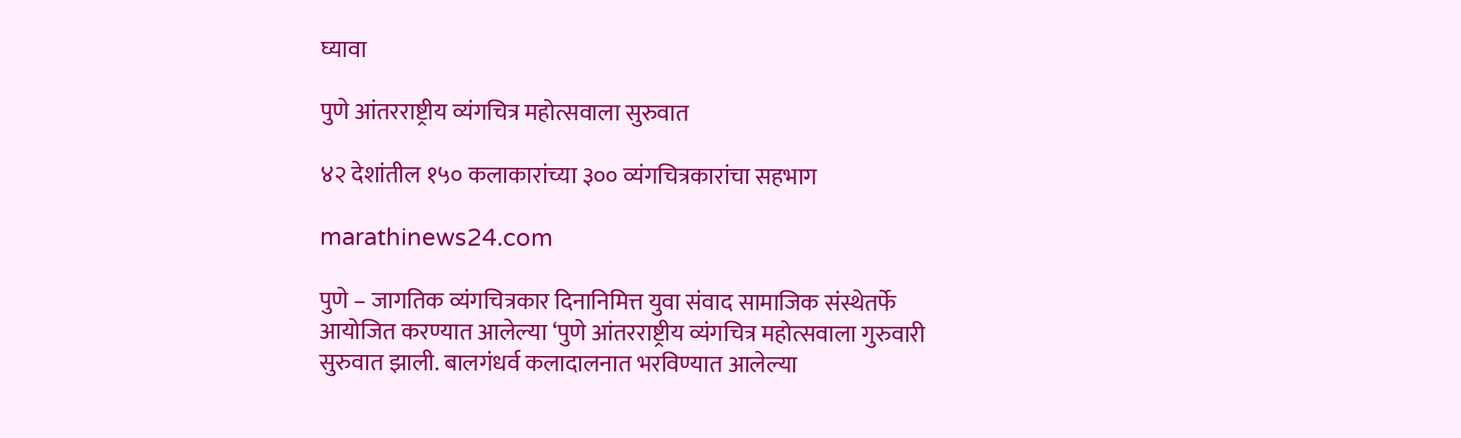घ्यावा

पुणे आंतरराष्ट्रीय व्यंगचित्र महोत्सवाला सुरुवात

४२ देशांतील १५० कलाकारांच्या ३०० व्यंगचित्रकारांचा सहभाग

marathinews24.com

पुणे – जागतिक व्यंगचित्रकार दिनानिमित्त युवा संवाद सामाजिक संस्थेतर्फे आयोजित करण्यात आलेल्या ‘पुणे आंतरराष्ट्रीय व्यंगचित्र महोत्सवाला गुरुवारी सुरुवात झाली. बालगंधर्व कलादालनात भरविण्यात आलेल्या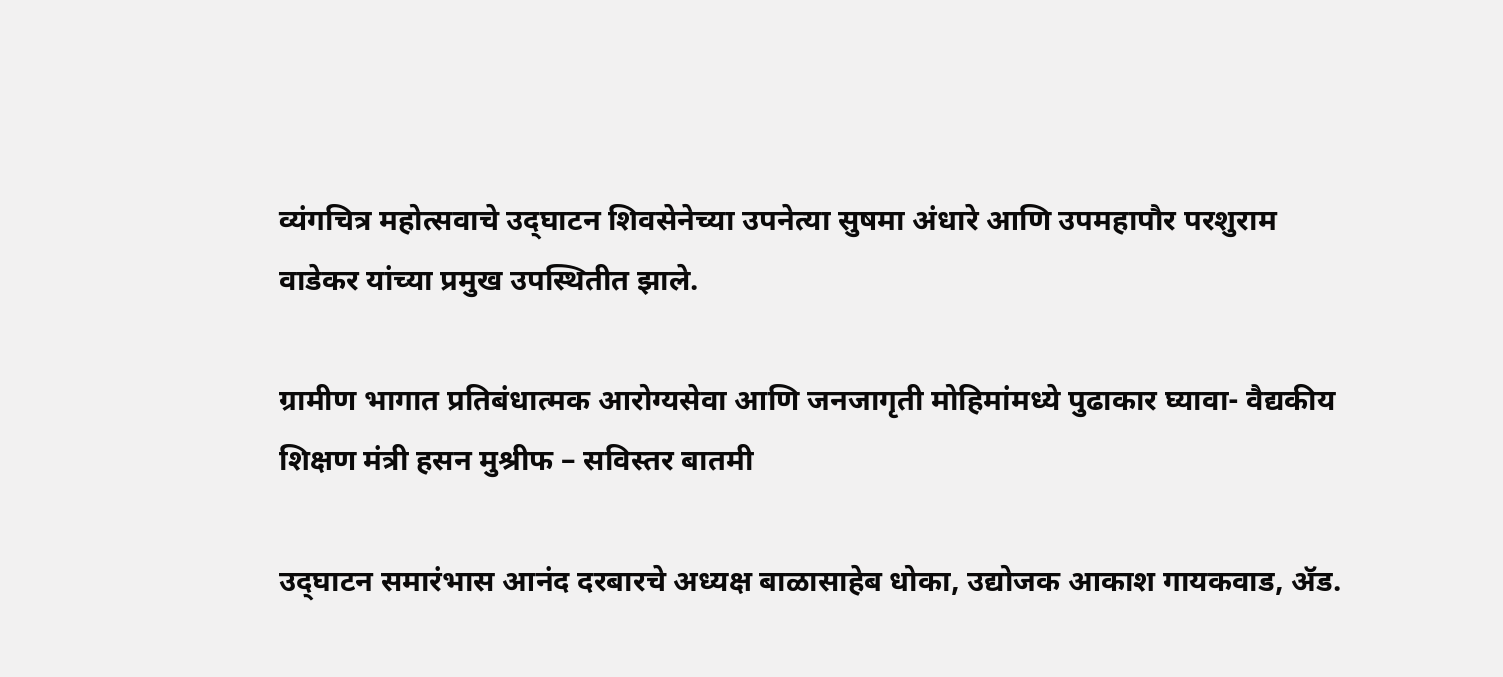व्यंगचित्र महोत्सवाचे उद्‌घाटन शिवसेनेच्या उपनेत्या सुषमा अंधारे आणि उपमहापौर परशुराम वाडेकर यांच्या प्रमुख उपस्थितीत झाले.

ग्रामीण भागात प्रतिबंधात्मक आरोग्यसेवा आणि जनजागृती मोहिमांमध्ये पुढाकार घ्यावा- वैद्यकीय शिक्षण मंत्री हसन मुश्रीफ – सविस्तर बातमी

उद्‌घाटन समारंभास आनंद दरबारचे अध्यक्ष बाळासाहेब धोका, उद्योजक आकाश गायकवाड, ॲड.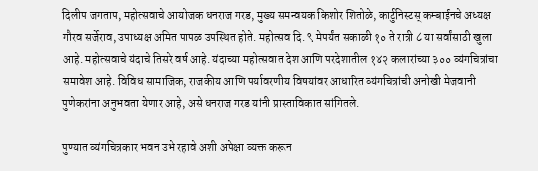दिलीप जगताप, महोत्सवाचे आयोजक धनराज गरड, मुख्य समन्वयक किशोर शितोळे, कार्टुनिस्टस् कम्बाईनचे अध्यक्ष गौरव सर्जेराव, उपाध्यक्ष अमित पापळ उपस्थित होते. महोत्सव दि. ९ मेपर्यंत सकाळी १० ते रात्री ८ या सर्वांसाठी खुला आहे. महोत्सवाचे यंदाचे तिसरे वर्ष आहे. यंदाच्या महोत्सवात देश आणि परदेशातील १४२ कलारांच्या ३०० व्यंगचित्रांचा समावेश आहे. विविध सामाजिक, राजकीय आणि पर्यावरणीय विषयांवर आधारित व्यंगचित्रांची अनोखी मेजवानी पुणेकरांना अनुभवता येणार आहे, असे धनराज गरड यांनी प्रास्ताविकात सांगितले.

पुण्यात व्यंगचित्रकार भवन उभे रहावे अशी अपेक्षा व्यक्त करून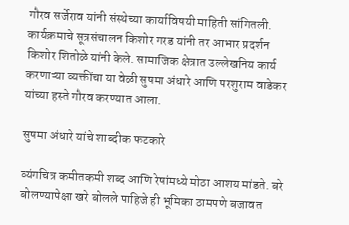गौरव सर्जेराव यांनी संस्थेच्या कार्याविषयी माहिती सांगितली. कार्यक्रमाचे सूत्रसंचालन किशोर गरड यांनी तर आभार प्रदर्शन किशोर शितोळे यांनी केले. सामाजिक क्षेत्रात उल्लेखनिय कार्य करणाऱ्या व्यक्तींचा या वेळी सुषमा अंधारे आणि परशुराम वाडेकर यांच्या हस्ते गौरव करण्यात आला.

सुषमा अंधारे यांचे शाब्दीक फटकारे

व्यंगचित्र कमीतकमी शब्द आणि रेषांमध्ये मोठा आशय मांडते. बरे बोलण्यापेक्षा खरे बोलले पाहिजे ही भूमिका ठामपणे बजावत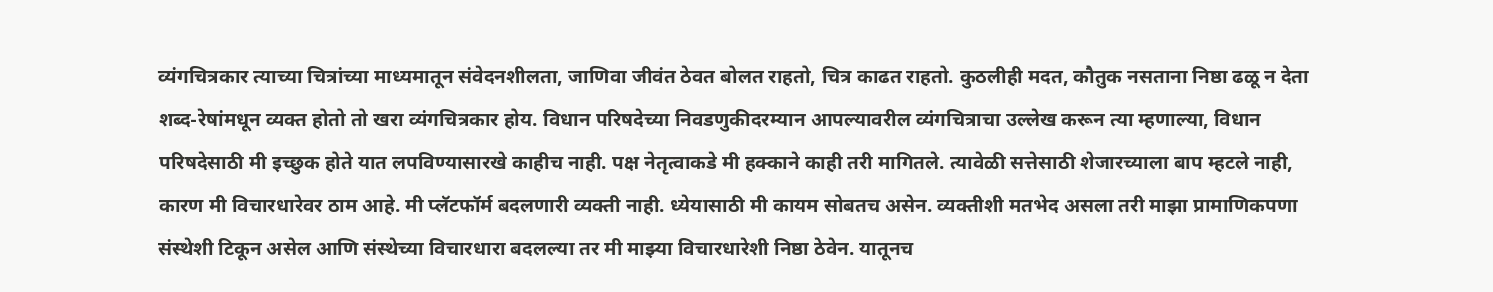व्यंगचित्रकार त्याच्या चित्रांच्या माध्यमातून संवेदनशीलता, जाणिवा जीवंत ठेवत बोलत राहतो, चित्र काढत राहतो. कुठलीही मदत, कौतुक नसताना निष्ठा ढळू न देता शब्द-रेषांमधून व्यक्त होतो तो खरा व्यंगचित्रकार होय. विधान परिषदेच्या निवडणुकीदरम्यान आपल्यावरील व्यंगचित्राचा उल्लेख करून त्या म्हणाल्या, विधान परिषदेसाठी मी इच्छुक होते यात लपविण्यासारखे काहीच नाही. पक्ष नेतृत्वाकडे मी हक्काने काही तरी मागितले. त्यावेळी सत्तेसाठी शेजारच्याला बाप म्हटले नाही, कारण मी विचारधारेवर ठाम आहे. मी प्लॅटफॉर्म बदलणारी व्यक्ती नाही. ध्येयासाठी मी कायम सोबतच असेन. व्यक्तीशी मतभेद असला तरी माझा प्रामाणिकपणा संस्थेशी टिकून असेल आणि संस्थेच्या विचारधारा बदलल्या तर मी माझ्या विचारधारेशी निष्ठा ठेवेन. यातूनच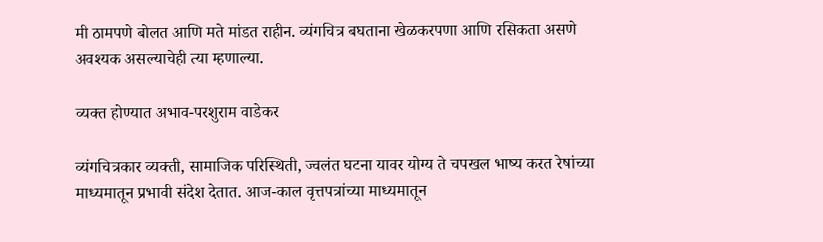मी ठामपणे बोलत आणि मते मांडत राहीन. व्यंगचित्र बघताना खेळकरपणा आणि रसिकता असणे अवश्यक असल्याचेही त्या म्हणाल्या.

व्यक्त होण्यात अभाव-परशुराम वाडेकर

व्यंगचित्रकार व्यक्ती, सामाजिक परिस्थिती, ज्वलंत घटना यावर योग्य ते चपखल भाष्य करत रेषांच्या माध्यमातून प्रभावी संदेश देतात. आज-काल वृत्तपत्रांच्या माध्यमातून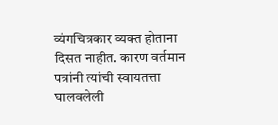व्यंगचित्रकार व्यक्त होताना दिसत नाहीत. कारण वर्तमान पत्रांनी त्यांची स्वायतत्ता घालवलेली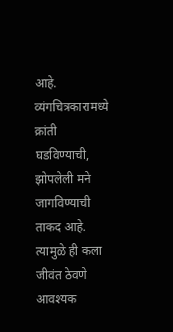आहे. व्यंगचित्रकारामध्ये क्रांती घडविण्याची, झोपलेली मने जागविण्याची ताकद आहे. त्यामुळे ही कला जीवंत ठेवणे आवश्यक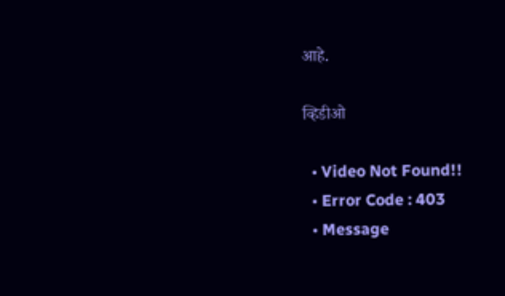आहे.

व्हिडीओ

  • Video Not Found!!
  • Error Code : 403
  • Message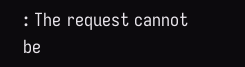: The request cannot be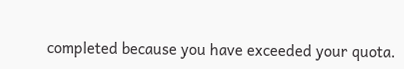completed because you have exceeded your quota.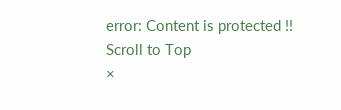error: Content is protected !!
Scroll to Top
×